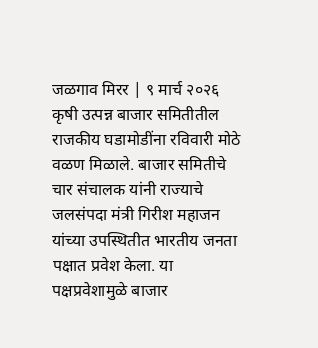जळगाव मिरर | ९ मार्च २०२६
कृषी उत्पन्न बाजार समितीतील राजकीय घडामोडींना रविवारी मोठे वळण मिळाले. बाजार समितीचे चार संचालक यांनी राज्याचे जलसंपदा मंत्री गिरीश महाजन यांच्या उपस्थितीत भारतीय जनता पक्षात प्रवेश केला. या पक्षप्रवेशामुळे बाजार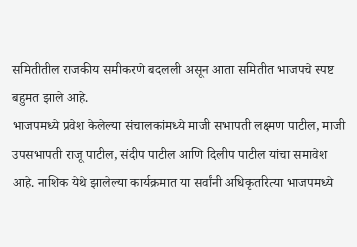समितीतील राजकीय समीकरणे बदलली असून आता समितीत भाजपचे स्पष्ट बहुमत झाले आहे.
भाजपमध्ये प्रवेश केलेल्या संचालकांमध्ये माजी सभापती लक्ष्मण पाटील, माजी उपसभापती राजू पाटील, संदीप पाटील आणि दिलीप पाटील यांचा समावेश आहे. नाशिक येथे झालेल्या कार्यक्रमात या सर्वांनी अधिकृतरित्या भाजपमध्ये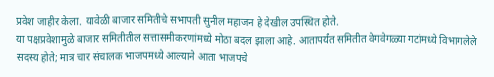प्रवेश जाहीर केला. यावेळी बाजार समितीचे सभापती सुनील महाजन हे देखील उपस्थित होते.
या पक्षप्रवेशामुळे बाजार समितीतील सत्तासमीकरणांमध्ये मोठा बदल झाला आहे. आतापर्यंत समितीत वेगवेगळ्या गटांमध्ये विभागलेले सदस्य होते; मात्र चार संचालक भाजपमध्ये आल्याने आता भाजपचे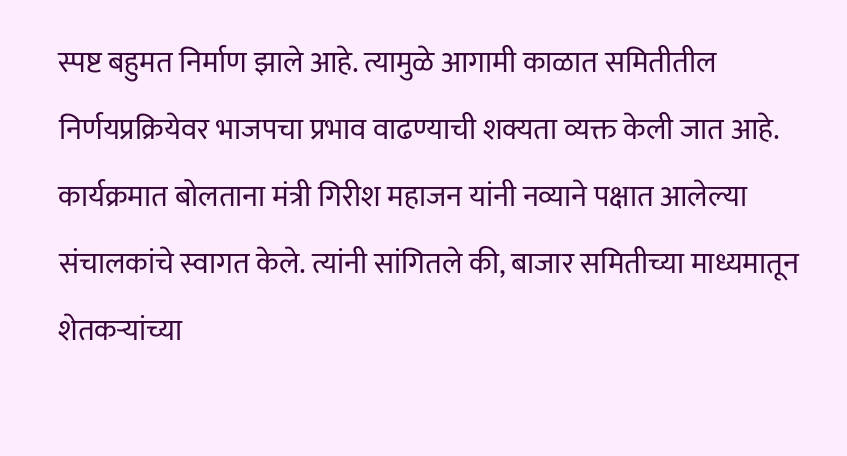स्पष्ट बहुमत निर्माण झाले आहे. त्यामुळे आगामी काळात समितीतील निर्णयप्रक्रियेवर भाजपचा प्रभाव वाढण्याची शक्यता व्यक्त केली जात आहे.
कार्यक्रमात बोलताना मंत्री गिरीश महाजन यांनी नव्याने पक्षात आलेल्या संचालकांचे स्वागत केले. त्यांनी सांगितले की, बाजार समितीच्या माध्यमातून शेतकऱ्यांच्या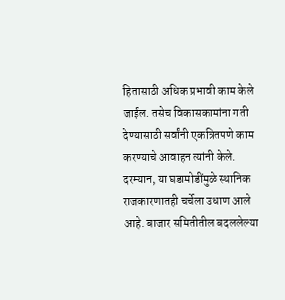हितासाठी अधिक प्रभावी काम केले जाईल. तसेच विकासकामांना गती देण्यासाठी सर्वांनी एकत्रितपणे काम करण्याचे आवाहन त्यांनी केले. दरम्यान, या घडामोडींमुळे स्थानिक राजकारणातही चर्चेला उधाण आले आहे. बाजार समितीतील बदललेल्या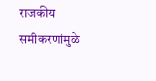राजकीय समीकरणांमुळे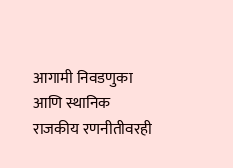आगामी निवडणुका आणि स्थानिक राजकीय रणनीतीवरही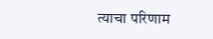त्याचा परिणाम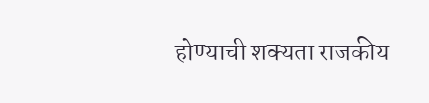होण्याची शक्यता राजकीय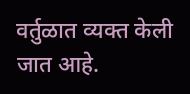वर्तुळात व्यक्त केली जात आहे.